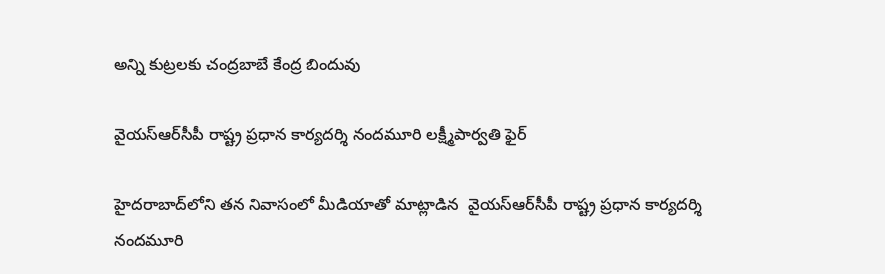అన్ని కుట్ర‌ల‌కు చంద్ర‌బాబే కేంద్ర బిందువు

వైయ‌స్ఆర్‌సీపీ రాష్ట్ర ప్ర‌ధాన కార్య‌ద‌ర్శి నంద‌మూరి ల‌క్ష్మీపార్వ‌తి ఫైర్‌

హైద‌రాబాద్‌లోని త‌న నివాసంలో మీడియాతో మాట్లాడిన  వైయ‌స్ఆర్‌సీపీ రాష్ట్ర ప్ర‌ధాన కార్య‌ద‌ర్శి నంద‌మూరి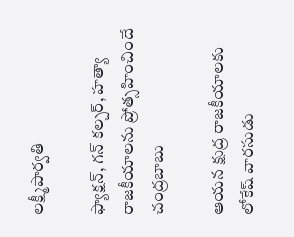ల‌క్ష్మీపార్వ‌తి

ఫ్యాక్ష‌న్, గ‌న్ క‌ల్చ‌ర్‌, హ‌త్యా రాజ‌కీయాల‌ను ప్రోత్స‌హించిందే చంద్ర‌బాబు

ఆయ‌న క్షుద్ర రాజ‌కీయాలకు లోకేష్ వార‌సుడు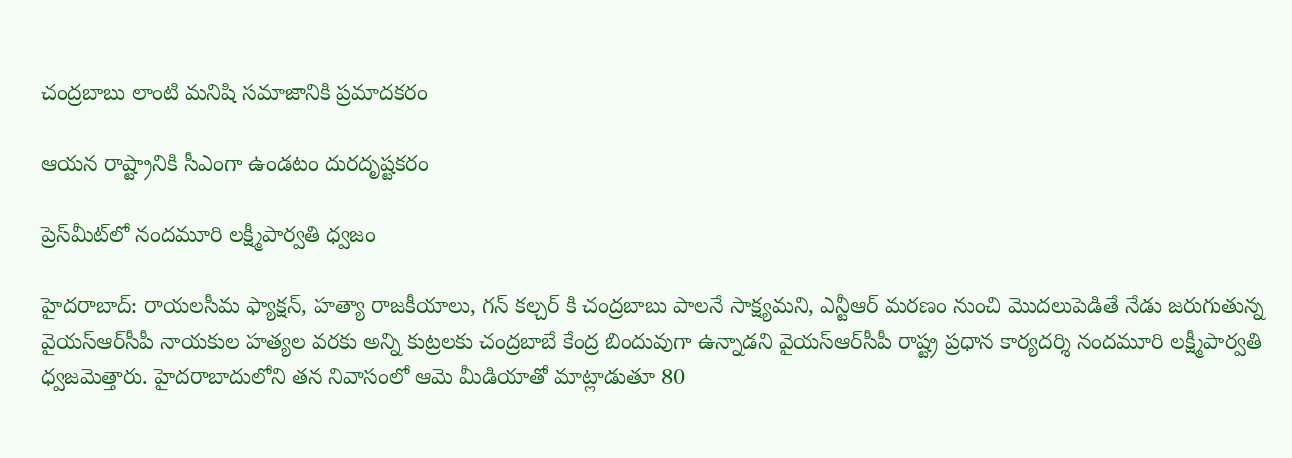చంద్ర‌బాబు లాంటి మ‌నిషి స‌మాజానికి ప్ర‌మాద‌కరం

ఆయ‌న రాష్ట్రానికి సీఎంగా ఉండ‌టం దుర‌దృష్ట‌క‌రం

ప్రెస్‌మీట్‌లో నంద‌మూరి ల‌క్ష్మీపార్వ‌తి ధ్వ‌జం

హైద‌రాబాద్‌: రాయ‌ల‌సీమ ఫ్యాక్ష‌న్‌, హ‌త్యా రాజ‌కీయాలు, గ‌న్ క‌ల్చ‌ర్ కి చంద్ర‌బాబు పాల‌నే సాక్ష్య‌మ‌ని, ఎన్టీఆర్ మ‌ర‌ణం నుంచి మొద‌లుపెడితే నేడు జ‌రుగుతున్న వైయ‌స్ఆర్‌సీపీ నాయ‌కుల హ‌త్య‌ల వ‌ర‌కు అన్ని కుట్ర‌ల‌కు చంద్ర‌బాబే కేంద్ర బిందువుగా ఉన్నాడ‌ని వైయ‌స్ఆర్‌సీపీ రాష్ట్ర ప్ర‌ధాన కార్య‌ద‌ర్శి నంద‌మూరి ల‌క్ష్మీపార్వ‌తి ధ్వ‌జ‌మెత్తారు. హైద‌రాబాదులోని త‌న నివాసంలో ఆమె మీడియాతో మాట్లాడుతూ 80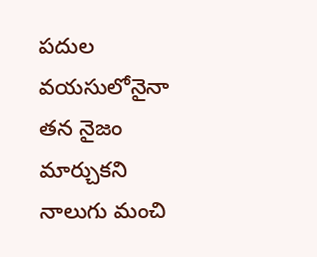ప‌దుల వ‌య‌సులోనైనా త‌న నైజం మార్చుక‌ని నాలుగు మంచి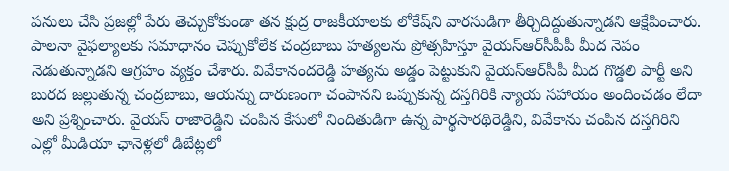ప‌నులు చేసి ప్ర‌జ‌ల్లో పేరు తెచ్చుకోకుండా త‌న క్షుద్ర రాజ‌కీయాల‌కు లోకేష్‌ని వార‌సుడిగా తీర్చిదిద్దుతున్నాడ‌ని ఆక్షేపించారు. పాల‌నా వైఫ‌ల్యాలకు స‌మాధానం చెప్పుకోలేక చంద్ర‌బాబు హ‌త్య‌లను ప్రోత్స‌హిస్తూ వైయ‌స్ఆర్‌సీపీపీ మీద నెపం నెడుతున్నాడ‌ని ఆగ్ర‌హం వ్య‌క్తం చేశారు. వివేకానంద‌రెడ్డి హ‌త్య‌ను అడ్డం పెట్టుకుని వైయ‌స్ఆర్‌సీపీ మీద గొడ్డ‌లి పార్టీ అని బుర‌ద జ‌ల్లుతున్న చంద్ర‌బాబు, ఆయ‌న్ను దారుణంగా చంపాన‌ని ఒప్పుకున్న ద‌స్త‌గిరికి న్యాయ స‌హాయం అందించడం లేదా అని ప్ర‌శ్నించారు. వైయ‌స్ రాజారెడ్డిని చంపిన కేసులో నిందితుడిగా ఉన్న పార్థ‌సారథిరెడ్డిని, వివేకాను చంపిన ద‌స్త‌గిరిని ఎల్లో మీడియా ఛానెళ్లలో డిబేట్ల‌లో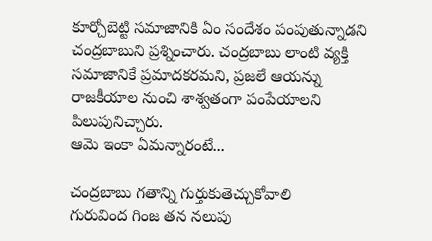కూర్చోబెట్టి స‌మాజానికి ఏం సందేశం పంపుతున్నాడ‌ని చంద్ర‌బాబుని ప్ర‌శ్నించారు. చంద్ర‌బాబు లాంటి వ్య‌క్తి స‌మాజానికే ప్ర‌మాద‌క‌ర‌మ‌ని, ప్ర‌జ‌లే ఆయ‌న్ను రాజ‌కీయాల నుంచి శాశ్వ‌తంగా పంపేయాల‌ని పిలుపునిచ్చారు.
ఆమె ఇంకా ఏమన్నారంటే...

చంద్ర‌బాబు గతాన్ని గుర్తుకుతెచ్చుకోవాలి
గురువింద గింజ త‌న న‌లుపు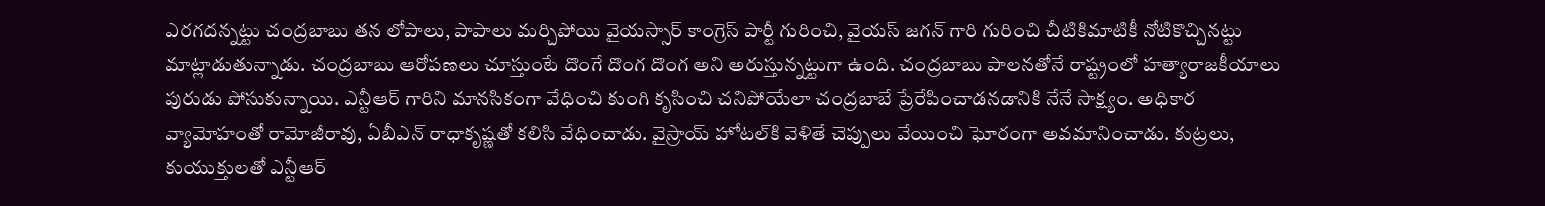ఎర‌గ‌ద‌న్న‌ట్టు చంద్ర‌బాబు త‌న లోపాలు, పాపాలు మ‌ర్చిపోయి వైయ‌స్సార్ కాంగ్రెస్ పార్టీ గురించి, వైయ‌స్ జ‌గ‌న్ గారి గురించి చీటికిమాటికీ నోటికొచ్చిన‌ట్టు మాట్లాడుతున్నాడు. చంద్ర‌బాబు ఆరోప‌ణ‌లు చూస్తుంటే దొంగే దొంగ దొంగ అని అరుస్తున్న‌ట్టుగా ఉంది. చంద్ర‌బాబు పాల‌న‌తోనే రాష్ట్రంలో హ‌త్యారాజ‌కీయాలు పురుడు పోసుకున్నాయి. ఎన్టీఆర్ గారిని మాన‌సికంగా వేధించి కుంగి కృసించి చ‌నిపోయేలా చంద్ర‌బాబే ప్రేరేపించాడ‌నడానికి నేనే సాక్ష్యం. అధికార వ్యామోహంతో రామోజీరావు, ఏబీఎన్ రాధాకృష్ణ‌తో క‌లిసి వేధించాడు. వైస్రాయ్ హోట‌ల్‌కి వెళితే చెప్పులు వేయించి ఘోరంగా అవ‌మానించాడు. కుట్ర‌లు, కుయుక్తుల‌తో ఎన్టీఆర్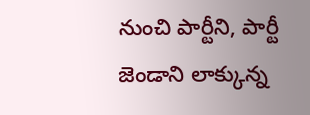నుంచి పార్టీని, పార్టీ జెండాని లాక్కున్న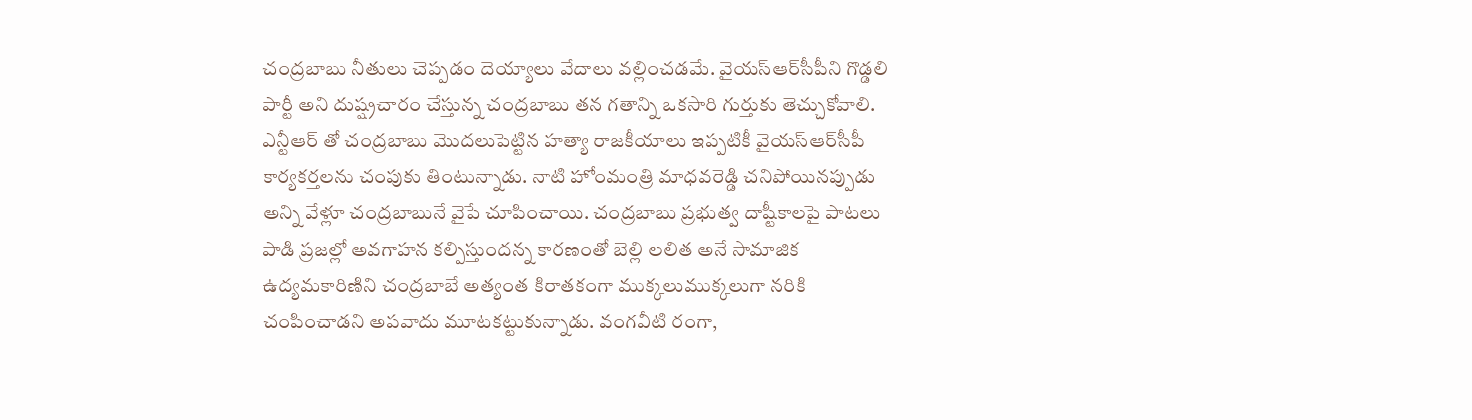చంద్ర‌బాబు నీతులు చెప్ప‌డం దెయ్యాలు వేదాలు వ‌ల్లించ‌డ‌మే. వైయ‌స్ఆర్‌సీపీని గొడ్డ‌లి పార్టీ అని దుష్ష్ర‌చారం చేస్తున్న చంద్ర‌బాబు త‌న గ‌తాన్ని ఒక‌సారి గుర్తుకు తెచ్చుకోవాలి. ఎన్టీఆర్ తో చంద్ర‌బాబు మొద‌లుపెట్టిన హ‌త్యా రాజ‌కీయాలు ఇప్ప‌టికీ వైయ‌స్ఆర్‌సీపీ కార్య‌కర్త‌ల‌ను చంపుకు తింటున్నాడు. నాటి హోంమంత్రి మాధ‌వ‌రెడ్డి చ‌నిపోయిన‌ప్పుడు అన్ని వేళ్లూ చంద్ర‌బాబునే వైపే చూపించాయి. చంద్ర‌బాబు ప్ర‌భుత్వ దాష్టీకాల‌పై పాట‌లు పాడి ప్ర‌జ‌ల్లో అవ‌గాహ‌న క‌ల్పిస్తుంద‌న్న కార‌ణంతో బెల్లి ల‌లిత అనే సామాజిక ఉద్య‌మకారిణిని చంద్ర‌బాబే అత్యంత కిరాత‌కంగా ముక్క‌లుముక్క‌లుగా నరికి చంపించాడ‌ని అపవాదు మూట‌క‌ట్టుకున్నాడు. వంగ‌వీటి రంగా,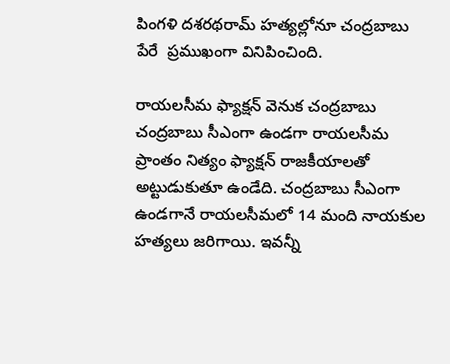పింగ‌ళి ద‌శ‌రథ‌రామ్ హ‌త్య‌ల్లోనూ చంద్ర‌బాబు పేరే  ప్ర‌ముఖంగా వినిపించింది.

రాయ‌ల‌సీమ ఫ్యాక్ష‌న్ వెనుక చంద్ర‌బాబు
చంద్ర‌బాబు సీఎంగా ఉండ‌గా రాయ‌ల‌సీమ ప్రాంతం నిత్యం ఫ్యాక్ష‌న్ రాజ‌కీయాల‌తో అట్టుడుకుతూ ఉండేది. చంద్ర‌బాబు సీఎంగా ఉండ‌గానే రాయ‌ల‌సీమ‌లో 14 మంది నాయ‌కుల హ‌త్య‌లు జ‌రిగాయి. ఇవ‌న్నీ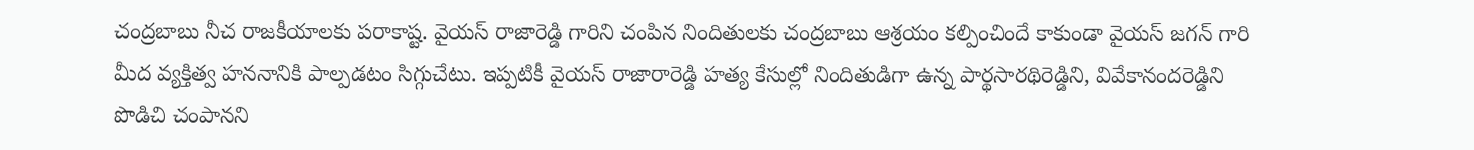చంద్ర‌బాబు నీచ రాజ‌కీయాలకు ప‌రాకాష్ట‌. వైయ‌స్ రాజారెడ్డి గారిని చంపిన నిందితుల‌కు చంద్ర‌బాబు ఆశ్ర‌యం క‌ల్పించిందే కాకుండా వైయ‌స్ జ‌గ‌న్ గారి మీద వ్య‌క్తిత్వ హ‌న‌నానికి పాల్ప‌డ‌టం సిగ్గుచేటు. ఇప్ప‌టికీ వైయ‌స్ రాజారారెడ్డి హ‌త్య కేసుల్లో నిందితుడిగా ఉన్న పార్థ‌సార‌థిరెడ్డిని, వివేకానంద‌రెడ్డిని పొడిచి చంపాన‌ని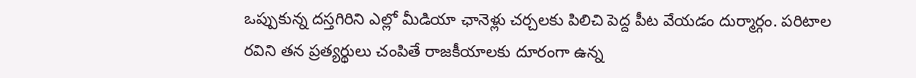ఒప్పుకున్న ద‌స్త‌గిరిని ఎల్లో మీడియా ఛానెళ్లు చ‌ర్చ‌ల‌కు పిలిచి పెద్ద పీట వేయ‌డం దుర్మార్గం. ప‌రిటాల ర‌విని త‌న ప్ర‌త్య‌ర్థులు చంపితే రాజ‌కీయాల‌కు దూరంగా ఉన్న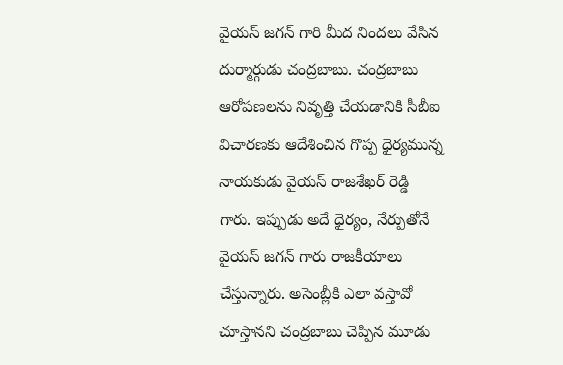వైయ‌స్ జ‌గ‌న్ గారి మీద నింద‌లు వేసిన దుర్మార్గుడు చంద్ర‌బాబు. చంద్రబాబు ఆరోప‌ణ‌ల‌ను నివృత్తి చేయ‌డానికి సీబీఐ విచార‌ణ‌కు ఆదేశించిన గొప్ప ధైర్య‌మున్న నాయ‌కుడు వైయ‌స్ రాజ‌శేఖ‌ర్ రెడ్డి గారు. ఇప్పుడు అదే ధైర్యం, నేర్పుతోనే వైయ‌స్ జ‌గ‌న్ గారు రాజ‌కీయాలు చేస్తున్నారు. అసెంబ్లీకి ఎలా వ‌స్తావో చూస్తాన‌ని చంద్ర‌బాబు చెప్పిన మూడు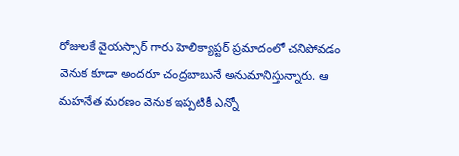రోజుల‌కే వైయ‌స్సార్ గారు హెలిక్యాప్ట‌ర్ ప్ర‌మాదంలో చ‌నిపోవ‌డం వెనుక కూడా అంద‌రూ చంద్ర‌బాబునే అనుమానిస్తున్నారు. ఆ మ‌హ‌నేత మ‌ర‌ణం వెనుక ఇప్ప‌టికీ ఎన్నో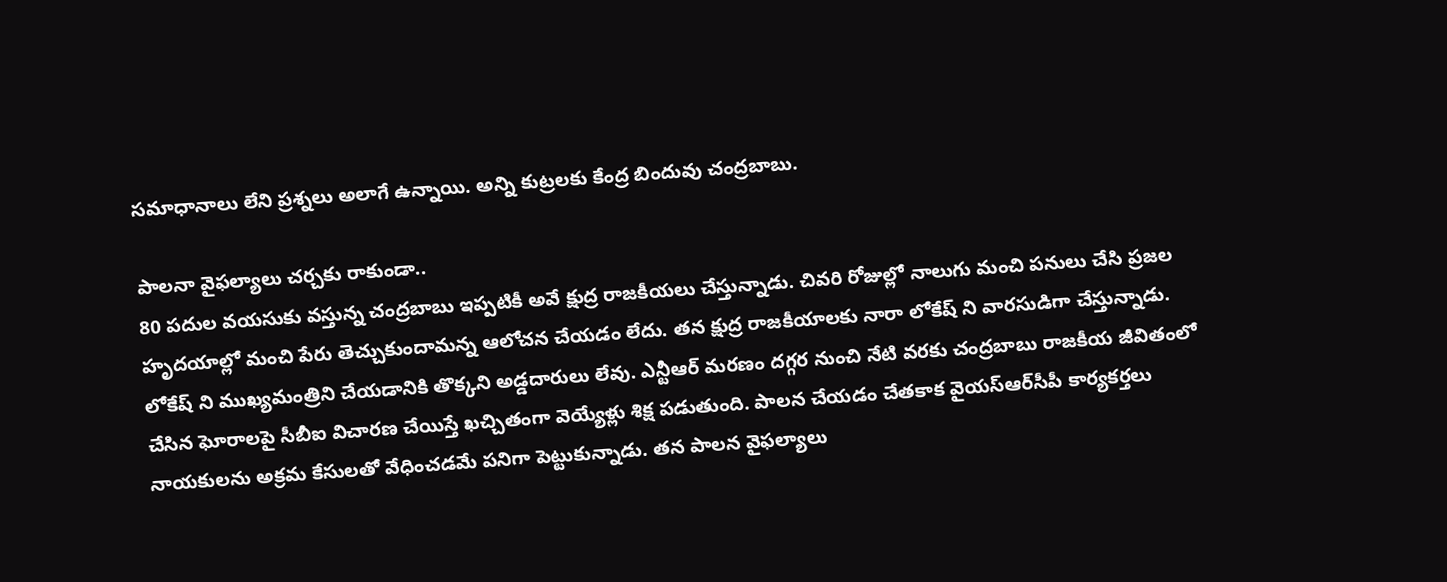స‌మాధానాలు లేని ప్ర‌శ్న‌లు అలాగే ఉన్నాయి. అన్ని కుట్ర‌ల‌కు కేంద్ర బిందువు చంద్ర‌బాబు.

పాల‌నా వైఫ‌ల్యాలు చ‌ర్చ‌కు రాకుండా..
80 ప‌దుల వ‌య‌సుకు వ‌స్తున్న చంద్ర‌బాబు ఇప్ప‌టికీ అవే క్షుద్ర రాజ‌కీయ‌లు చేస్తున్నాడు. చివ‌రి రోజుల్లో నాలుగు మంచి ప‌నులు చేసి ప్ర‌జ‌ల హృద‌యాల్లో మంచి పేరు తెచ్చుకుందామ‌న్న ఆలోచ‌న చేయ‌డం లేదు. త‌న క్షుద్ర రాజ‌కీయాల‌కు నారా లోకేష్ ని వార‌సుడిగా చేస్తున్నాడు. లోకేష్ ని ముఖ్య‌మంత్రిని చేయ‌డానికి తొక్క‌ని అడ్డదారులు లేవు. ఎన్టీఆర్ మ‌ర‌ణం ద‌గ్గ‌ర నుంచి నేటి వ‌ర‌కు చంద్ర‌బాబు రాజ‌కీయ‌ జీవితంలో చేసిన ఘోరాల‌పై సీబీఐ విచారణ చేయిస్తే ఖచ్చితంగా వెయ్యేళ్లు శిక్ష పడుతుంది. పాల‌న చేయ‌డం చేత‌కాక వైయ‌స్ఆర్‌సీపీ కార్య‌క‌ర్త‌లు నాయ‌కుల‌ను అక్ర‌మ కేసుల‌తో వేధించ‌డ‌మే ప‌నిగా పెట్టుకున్నాడు. త‌న పాల‌న వైఫ‌ల్యాలు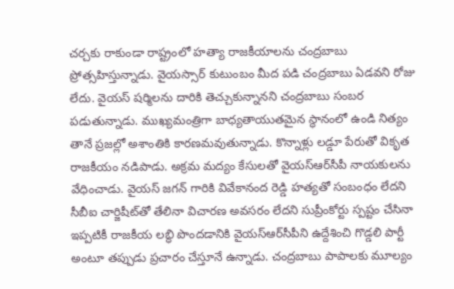చ‌ర్చ‌కు రాకుండా రాష్ట్రంలో హ‌త్యా రాజ‌కీయాల‌ను చంద్ర‌బాబు ప్రోత్స‌హిస్తున్నాడు. వైయ‌స్సార్ కుటుంబం మీద పడి చంద్ర‌బాబు ఏడ‌వ‌ని రోజు లేదు. వైయ‌స్ ష‌ర్మిలను దారికి తెచ్చుకున్నాన‌ని చంద్ర‌బాబు సంబ‌ర ప‌డుతున్నాడు. ముఖ్య‌మంత్రిగా బాధ్య‌తాయుత‌మైన స్థానంలో ఉండి నిత్యం తానే ప్ర‌జ‌ల్లో అశాంతికి కార‌ణ‌మ‌వుతున్నాడు. కొన్నాళ్లు ల‌డ్డూ పేరుతో వికృత రాజ‌కీయం న‌డిపాడు. అక్ర‌మ మ‌ద్యం కేసుల‌తో వైయ‌స్ఆర్‌సీపీ నాయకుల‌ను వేధించాడు. వైయ‌స్ జ‌గ‌న్ గారికి వివేకానంద రెడ్డి హ‌త్య‌తో సంబంధం లేద‌ని సీబీఐ చార్జిషీట్‌తో తేలినా విచార‌ణ అవ‌స‌రం లేదని సుప్రీంకోర్టు స్ప‌ష్టం చేసినా ఇప్ప‌టికీ రాజ‌కీయ ల‌బ్ధి పొందడానికి వైయ‌స్ఆర్‌సీపీని ఉద్దేశించి గొడ్డ‌లి పార్టీ అంటూ త‌ప్పుడు ప్ర‌చారం చేస్తూనే ఉన్నాడు. చంద్ర‌బాబు పాపాల‌కు మూల్యం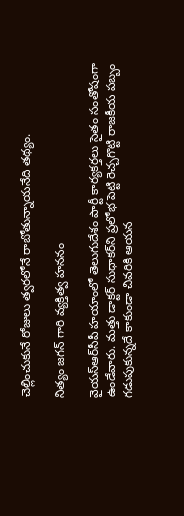చెల్లించుకునే రోజులు త్వ‌ర‌లోనే రాబోతున్నాయనేది త‌థ్యం.

నిత్యం జ‌గ‌న్ గారి వ్య‌క్తిత్వ హ‌న‌నం

వైయ‌స్ఆర్‌సీపీ హ‌యాంలో తెలుగుదేశం పార్టీ కార్య‌క‌ర్త‌లు సైతం సంతోషంగా ఉండేవారు. మ‌త్తు డాక్ట‌ర్ సుధాక‌ర్‌ని ప్ర‌లోభ పెట్టి రెచ్చ‌గొట్టి రాజ‌కీయ ప‌బ్బం గ‌డుపుకున్న‌దే కాకుండా చివ‌రికి ఆయ‌న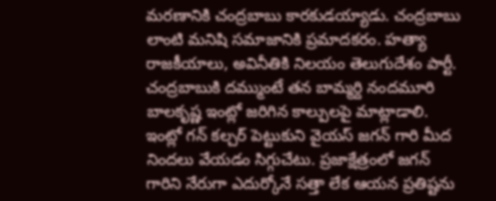మ‌ర‌ణానికి చంద్ర‌బాబు కార‌కుడ‌య్యాడు. చంద్ర‌బాబు లాంటి మ‌నిషి స‌మాజానికి ప్ర‌మాద‌కరం. హ‌త్యా రాజ‌కీయాలు, అవినీతికి నిల‌యం తెలుగుదేశం పార్టీ. చంద్ర‌బాబుకి ద‌మ్ముంటే త‌న బామ్మ‌ర్ది నంద‌మూరి బాల‌కృష్ణ ఇంట్లో జ‌రిగిన కాల్పుల‌పై మాట్లాడాలి. ఇంట్లో గ‌న్ క‌ల్చ‌ర్ పెట్టుకుని వైయ‌స్ జ‌గ‌న్ గారి మీద నిందలు వేయ‌డం సిగ్గుచేటు. ప్ర‌జాక్షేత్రంలో జ‌గ‌న్ గారిని నేరుగా ఎదుర్కోనే స‌త్తా లేక ఆయ‌న ప్ర‌తిష్ట‌ను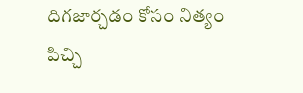దిగ‌జార్చ‌డం కోసం నిత్యం పిచ్చి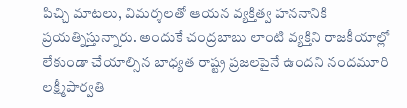పిచ్చి మాట‌లు, విమ‌ర్శ‌ల‌తో ఆయ‌న వ్య‌క్తిత్వ హ‌న‌నానికి ప్ర‌య‌త్నిస్తున్నారు. అందుకే చంద్ర‌బాబు లాంటి వ్య‌క్తిని రాజ‌కీయాల్లో లేకుండా చేయాల్సిన బాధ్య‌త రాష్ట్ర ప్ర‌జ‌ల‌పైనే ఉందని నంద‌మూరి ల‌క్ష్మీపార్వ‌తి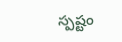స్ప‌ష్టం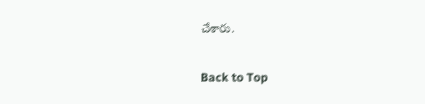చేశారు.

Back to Top